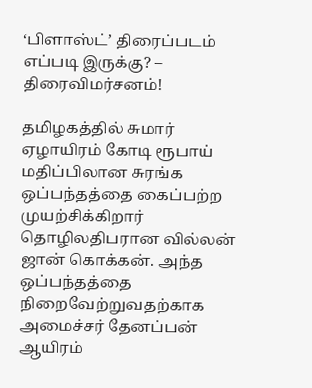‘பிளாஸ்ட்’ திரைப்படம் எப்படி இருக்கு? – திரைவிமர்சனம்!

தமிழகத்தில் சுமார் ஏழாயிரம் கோடி ரூபாய் மதிப்பிலான சுரங்க ஒப்பந்தத்தை கைப்பற்ற முயற்சிக்கிறார் தொழிலதிபரான வில்லன் ஜான் கொக்கன். அந்த ஒப்பந்தத்தை நிறைவேற்றுவதற்காக அமைச்சர் தேனப்பன் ஆயிரம்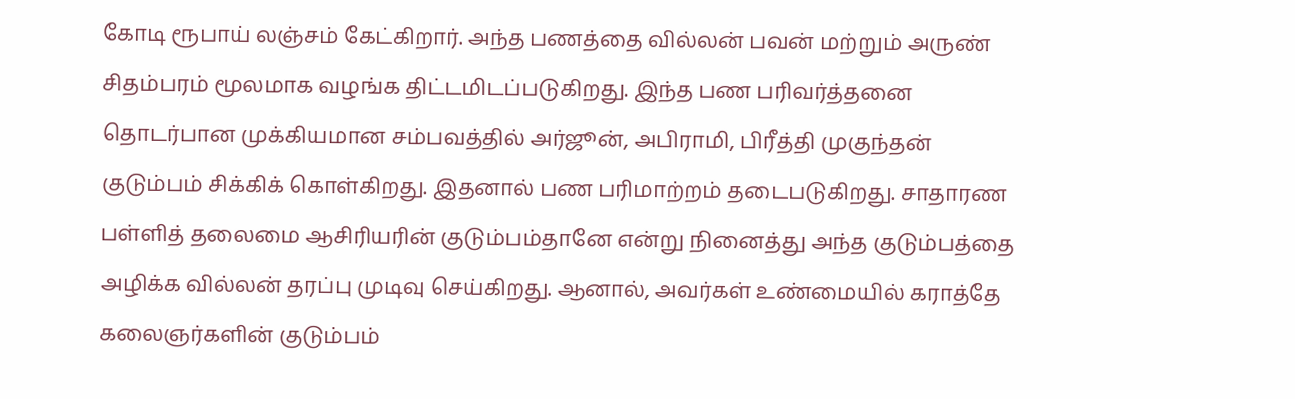கோடி ரூபாய் லஞ்சம் கேட்கிறார். அந்த பணத்தை வில்லன் பவன் மற்றும் அருண் சிதம்பரம் மூலமாக வழங்க திட்டமிடப்படுகிறது. இந்த பண பரிவர்த்தனை தொடர்பான முக்கியமான சம்பவத்தில் அர்ஜூன், அபிராமி, பிரீத்தி முகுந்தன் குடும்பம் சிக்கிக் கொள்கிறது. இதனால் பண பரிமாற்றம் தடைபடுகிறது. சாதாரண பள்ளித் தலைமை ஆசிரியரின் குடும்பம்தானே என்று நினைத்து அந்த குடும்பத்தை அழிக்க வில்லன் தரப்பு முடிவு செய்கிறது. ஆனால், அவர்கள் உண்மையில் கராத்தே கலைஞர்களின் குடும்பம்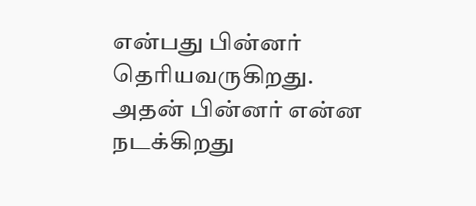என்பது பின்னர் தெரியவருகிறது. அதன் பின்னர் என்ன நடக்கிறது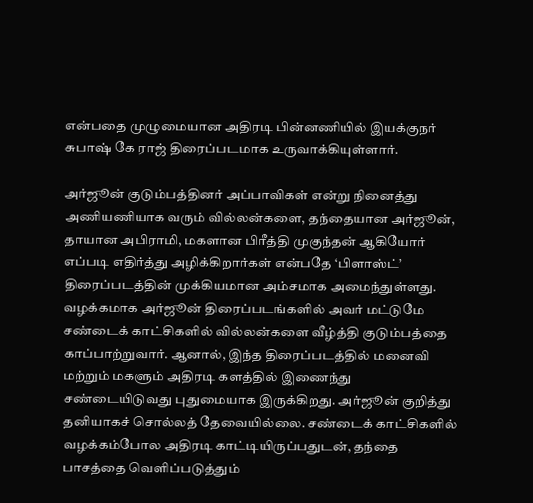என்பதை முழுமையான அதிரடி பின்னணியில் இயக்குநர் சுபாஷ் கே ராஜ் திரைப்படமாக உருவாக்கியுள்ளார்.

அர்ஜூன் குடும்பத்தினர் அப்பாவிகள் என்று நினைத்து அணியணியாக வரும் வில்லன்களை, தந்தையான அர்ஜூன், தாயான அபிராமி, மகளான பிரீத்தி முகுந்தன் ஆகியோர் எப்படி எதிர்த்து அழிக்கிறார்கள் என்பதே ‘பிளாஸ்ட்’ திரைப்படத்தின் முக்கியமான அம்சமாக அமைந்துள்ளது. வழக்கமாக அர்ஜூன் திரைப்படங்களில் அவர் மட்டுமே சண்டைக் காட்சிகளில் வில்லன்களை வீழ்த்தி குடும்பத்தை காப்பாற்றுவார். ஆனால், இந்த திரைப்படத்தில் மனைவி மற்றும் மகளும் அதிரடி களத்தில் இணைந்து சண்டையிடுவது புதுமையாக இருக்கிறது. அர்ஜூன் குறித்து தனியாகச் சொல்லத் தேவையில்லை. சண்டைக் காட்சிகளில் வழக்கம்போல அதிரடி காட்டியிருப்பதுடன், தந்தை பாசத்தை வெளிப்படுத்தும்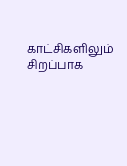காட்சிகளிலும் சிறப்பாக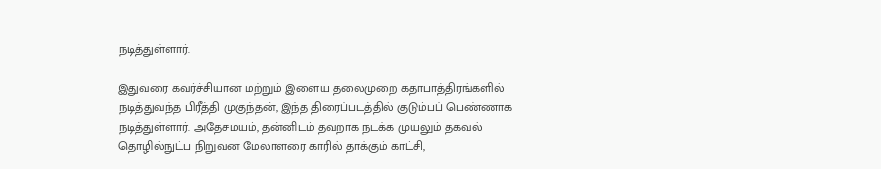நடித்துள்ளார்.

இதுவரை கவர்ச்சியான மற்றும் இளைய தலைமுறை கதாபாத்திரங்களில் நடித்துவந்த பிரீத்தி முகுந்தன், இந்த திரைப்படத்தில் குடும்பப் பெண்ணாக நடித்துள்ளார். அதேசமயம், தன்னிடம் தவறாக நடக்க முயலும் தகவல் தொழில்நுட்ப நிறுவன மேலாளரை காரில் தாக்கும் காட்சி,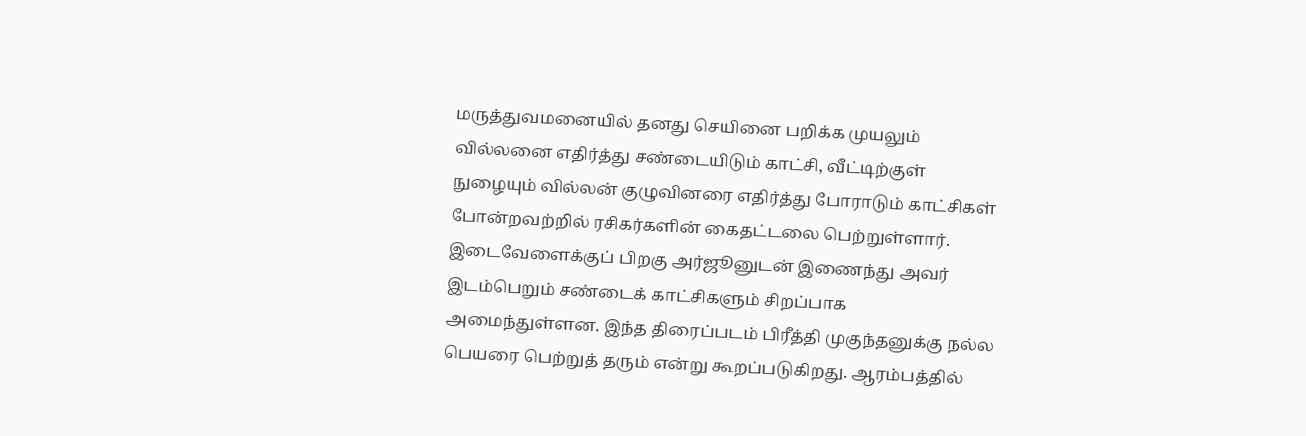மருத்துவமனையில் தனது செயினை பறிக்க முயலும் வில்லனை எதிர்த்து சண்டையிடும் காட்சி, வீட்டிற்குள் நுழையும் வில்லன் குழுவினரை எதிர்த்து போராடும் காட்சிகள் போன்றவற்றில் ரசிகர்களின் கைதட்டலை பெற்றுள்ளார். இடைவேளைக்குப் பிறகு அர்ஜூனுடன் இணைந்து அவர் இடம்பெறும் சண்டைக் காட்சிகளும் சிறப்பாக அமைந்துள்ளன. இந்த திரைப்படம் பிரீத்தி முகுந்தனுக்கு நல்ல பெயரை பெற்றுத் தரும் என்று கூறப்படுகிறது. ஆரம்பத்தில்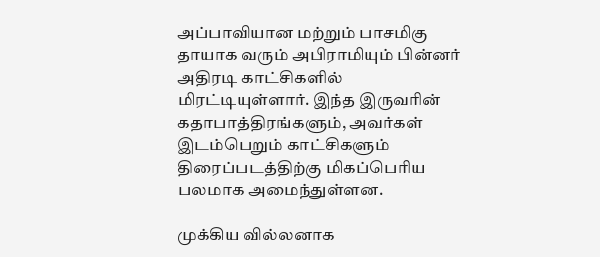அப்பாவியான மற்றும் பாசமிகு தாயாக வரும் அபிராமியும் பின்னர் அதிரடி காட்சிகளில் மிரட்டியுள்ளார். இந்த இருவரின் கதாபாத்திரங்களும், அவர்கள் இடம்பெறும் காட்சிகளும் திரைப்படத்திற்கு மிகப்பெரிய பலமாக அமைந்துள்ளன.

முக்கிய வில்லனாக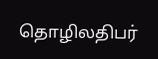தொழிலதிபர்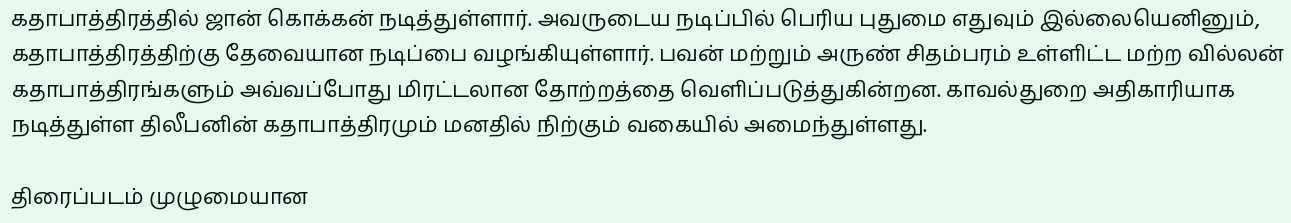கதாபாத்திரத்தில் ஜான் கொக்கன் நடித்துள்ளார். அவருடைய நடிப்பில் பெரிய புதுமை எதுவும் இல்லையெனினும், கதாபாத்திரத்திற்கு தேவையான நடிப்பை வழங்கியுள்ளார். பவன் மற்றும் அருண் சிதம்பரம் உள்ளிட்ட மற்ற வில்லன் கதாபாத்திரங்களும் அவ்வப்போது மிரட்டலான தோற்றத்தை வெளிப்படுத்துகின்றன. காவல்துறை அதிகாரியாக நடித்துள்ள திலீபனின் கதாபாத்திரமும் மனதில் நிற்கும் வகையில் அமைந்துள்ளது.

திரைப்படம் முழுமையான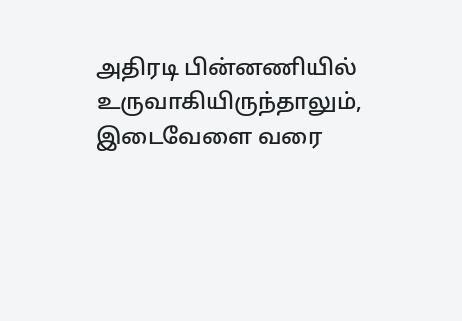அதிரடி பின்னணியில் உருவாகியிருந்தாலும், இடைவேளை வரை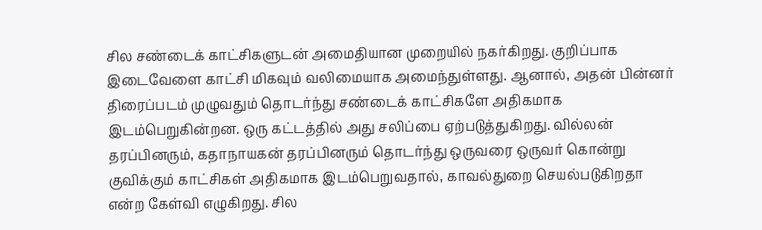சில சண்டைக் காட்சிகளுடன் அமைதியான முறையில் நகர்கிறது. குறிப்பாக இடைவேளை காட்சி மிகவும் வலிமையாக அமைந்துள்ளது. ஆனால், அதன் பின்னர் திரைப்படம் முழுவதும் தொடர்ந்து சண்டைக் காட்சிகளே அதிகமாக இடம்பெறுகின்றன. ஒரு கட்டத்தில் அது சலிப்பை ஏற்படுத்துகிறது. வில்லன் தரப்பினரும், கதாநாயகன் தரப்பினரும் தொடர்ந்து ஒருவரை ஒருவர் கொன்று குவிக்கும் காட்சிகள் அதிகமாக இடம்பெறுவதால், காவல்துறை செயல்படுகிறதா என்ற கேள்வி எழுகிறது. சில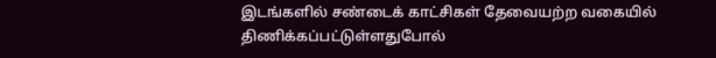இடங்களில் சண்டைக் காட்சிகள் தேவையற்ற வகையில் திணிக்கப்பட்டுள்ளதுபோல்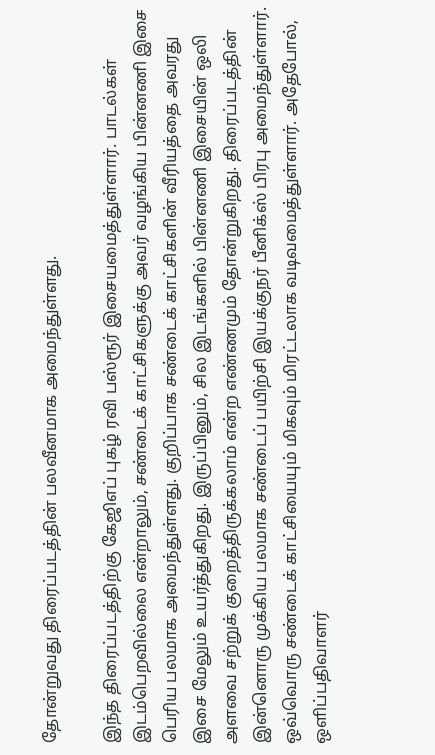தோன்றுவது திரைப்படத்தின் பலவீனமாக அமைந்துள்ளது.

இந்த திரைப்படத்திற்கு கேஜிஎப் புகழ் ரவி பஸ்ரூர் இசையமைத்துள்ளார். பாடல்கள் இடம்பெறவில்லை என்றாலும், சண்டைக் காட்சிகளுக்கு அவர் வழங்கிய பின்னணி இசை பெரிய பலமாக அமைந்துள்ளது. குறிப்பாக சண்டைக் காட்சிகளின் வீரியத்தை அவரது இசை மேலும் உயர்த்துகிறது. இருப்பினும், சில இடங்களில் பின்னணி இசையின் ஒலி அளவை சற்றுக் குறைத்திருக்கலாம் என்ற எண்ணமும் தோன்றுகிறது. திரைப்படத்தின் இன்னொரு முக்கிய பலமாக சண்டைப் பயிற்சி இயக்குநர் பீனிக்ஸ் பிரபு அமைந்துள்ளார். ஒவ்வொரு சண்டைக் காட்சியையும் மிகவும் மிரட்டலாக வடிவமைத்துள்ளார். அதேபோல், ஒளிப்பதிவாளர்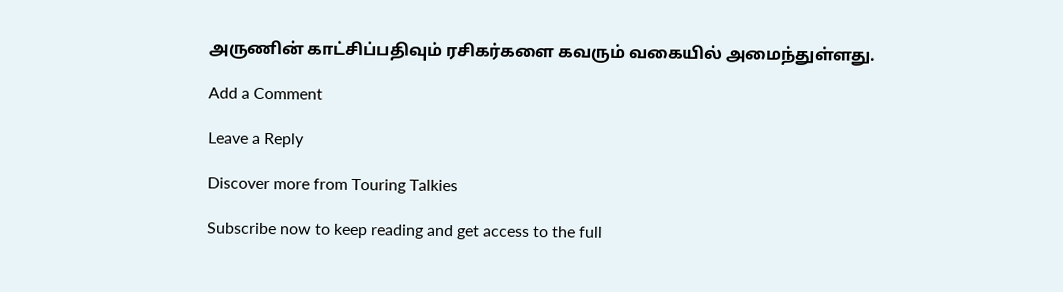அருணின் காட்சிப்பதிவும் ரசிகர்களை கவரும் வகையில் அமைந்துள்ளது.

Add a Comment

Leave a Reply

Discover more from Touring Talkies

Subscribe now to keep reading and get access to the full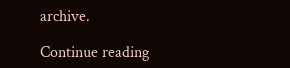archive.

Continue reading